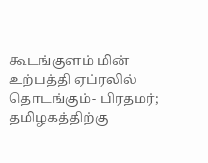கூடங்குளம் மின் உற்பத்தி ஏப்ரலில் தொடங்கும்- பிரதமர்; தமிழகத்திற்கு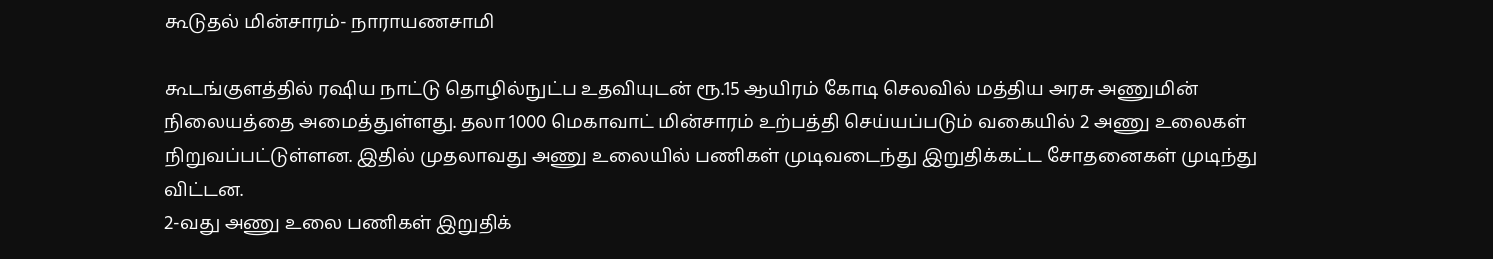கூடுதல் மின்சாரம்- நாராயணசாமி

கூடங்குளத்தில் ரஷிய நாட்டு தொழில்நுட்ப உதவியுடன் ரூ.15 ஆயிரம் கோடி செலவில் மத்திய அரசு அணுமின் நிலையத்தை அமைத்துள்ளது. தலா 1000 மெகாவாட் மின்சாரம் உற்பத்தி செய்யப்படும் வகையில் 2 அணு உலைகள் நிறுவப்பட்டுள்ளன. இதில் முதலாவது அணு உலையில் பணிகள் முடிவடைந்து இறுதிக்கட்ட சோதனைகள் முடிந்து விட்டன.
2-வது அணு உலை பணிகள் இறுதிக்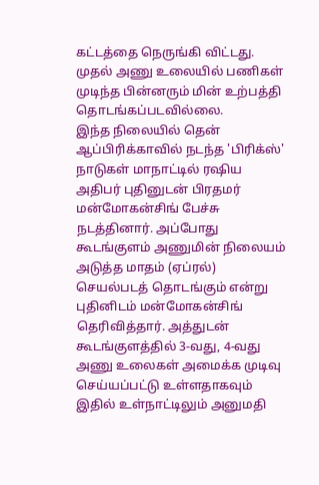கட்டத்தை நெருங்கி விட்டது. முதல் அணு உலையில் பணிகள் முடிந்த பின்னரும் மின் உற்பத்தி தொடங்கப்படவில்லை.
இந்த நிலையில் தென் ஆப்பிரிக்காவில் நடந்த 'பிரிக்ஸ்' நாடுகள் மாநாட்டில் ரஷிய அதிபர் புதினுடன் பிரதமர் மன்மோகன்சிங் பேச்சு நடத்தினார். அப்போது கூடங்குளம் அணுமின் நிலையம் அடுத்த மாதம் (ஏப்ரல்) செயல்படத் தொடங்கும் என்று புதினிடம் மன்மோகன்சிங் தெரிவித்தார். அத்துடன் கூடங்குளத்தில் 3-வது, 4-வது அணு உலைகள் அமைக்க முடிவு செய்யப்பட்டு உள்ளதாகவும் இதில் உள்நாட்டிலும் அனுமதி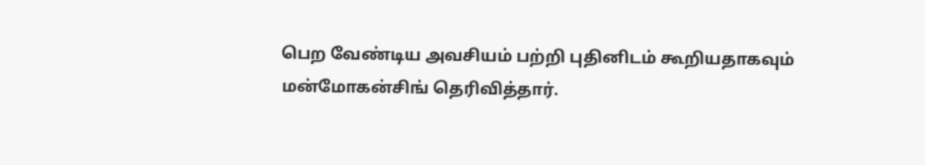பெற வேண்டிய அவசியம் பற்றி புதினிடம் கூறியதாகவும் மன்மோகன்சிங் தெரிவித்தார்.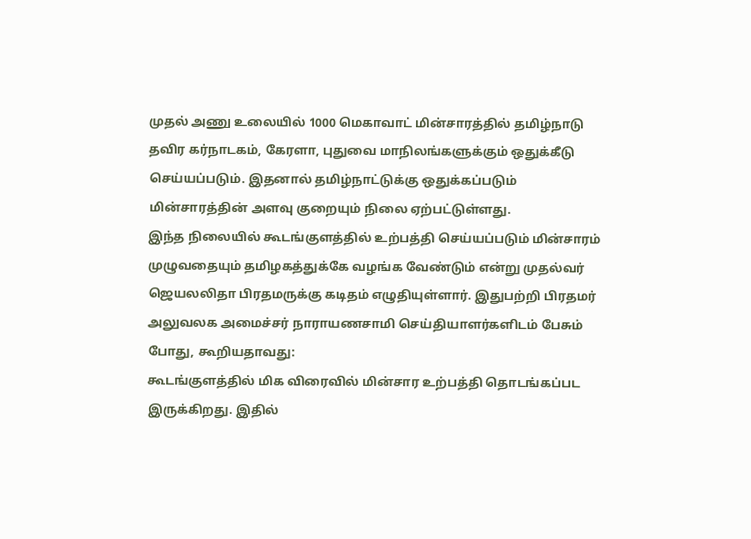முதல் அணு உலையில் 1000 மெகாவாட் மின்சாரத்தில் தமிழ்நாடு தவிர கர்நாடகம், கேரளா, புதுவை மாநிலங்களுக்கும் ஒதுக்கீடு செய்யப்படும். இதனால் தமிழ்நாட்டுக்கு ஒதுக்கப்படும் மின்சாரத்தின் அளவு குறையும் நிலை ஏற்பட்டுள்ளது.
இந்த நிலையில் கூடங்குளத்தில் உற்பத்தி செய்யப்படும் மின்சாரம் முழுவதையும் தமிழகத்துக்கே வழங்க வேண்டும் என்று முதல்வர் ஜெயலலிதா பிரதமருக்கு கடிதம் எழுதியுள்ளார். இதுபற்றி பிரதமர் அலுவலக அமைச்சர் நாராயணசாமி செய்தியாளர்களிடம் பேசும் போது, கூறியதாவது:
கூடங்குளத்தில் மிக விரைவில் மின்சார உற்பத்தி தொடங்கப்பட இருக்கிறது. இதில்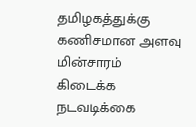தமிழகத்துக்கு கணிசமான அளவு மின்சாரம் கிடைக்க நடவடிக்கை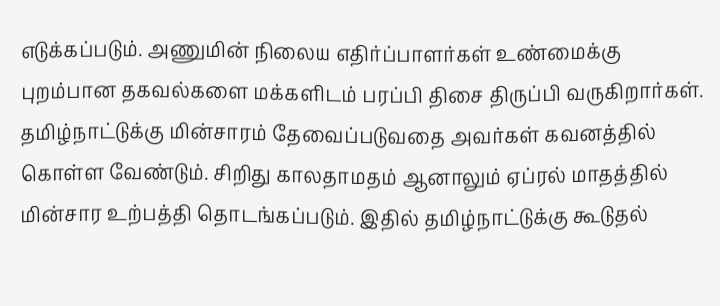எடுக்கப்படும். அணுமின் நிலைய எதிர்ப்பாளர்கள் உண்மைக்கு புறம்பான தகவல்களை மக்களிடம் பரப்பி திசை திருப்பி வருகிறார்கள்.
தமிழ்நாட்டுக்கு மின்சாரம் தேவைப்படுவதை அவர்கள் கவனத்தில் கொள்ள வேண்டும். சிறிது காலதாமதம் ஆனாலும் ஏப்ரல் மாதத்தில் மின்சார உற்பத்தி தொடங்கப்படும். இதில் தமிழ்நாட்டுக்கு கூடுதல்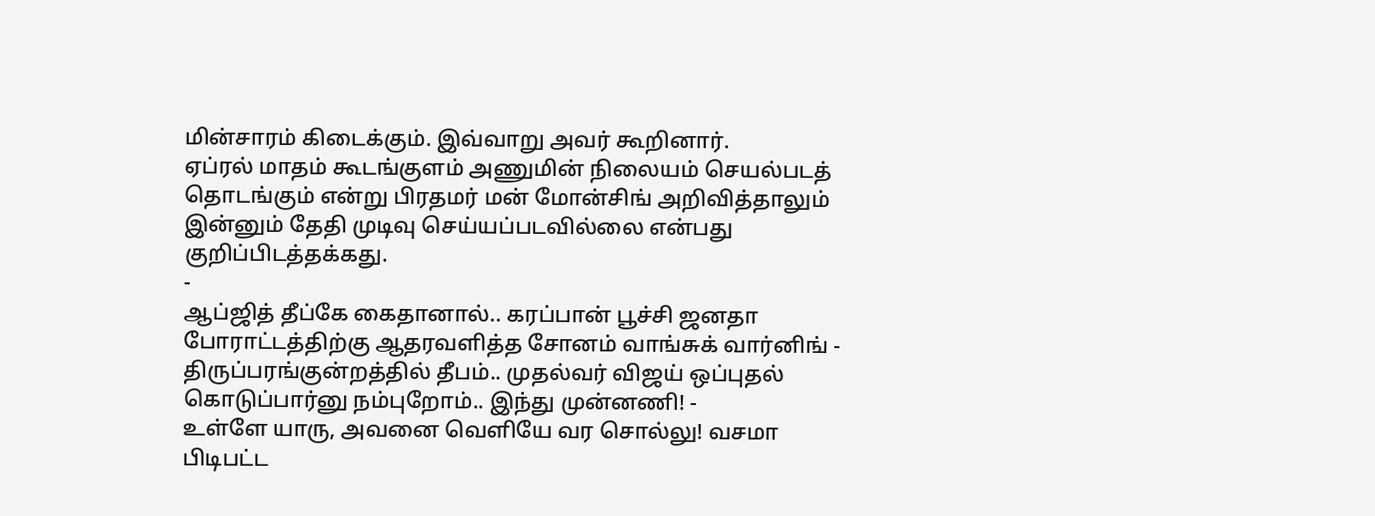மின்சாரம் கிடைக்கும். இவ்வாறு அவர் கூறினார்.
ஏப்ரல் மாதம் கூடங்குளம் அணுமின் நிலையம் செயல்படத் தொடங்கும் என்று பிரதமர் மன் மோன்சிங் அறிவித்தாலும் இன்னும் தேதி முடிவு செய்யப்படவில்லை என்பது குறிப்பிடத்தக்கது.
-
ஆப்ஜித் தீப்கே கைதானால்.. கரப்பான் பூச்சி ஜனதா போராட்டத்திற்கு ஆதரவளித்த சோனம் வாங்சுக் வார்னிங் -
திருப்பரங்குன்றத்தில் தீபம்.. முதல்வர் விஜய் ஒப்புதல் கொடுப்பார்னு நம்புறோம்.. இந்து முன்னணி! -
உள்ளே யாரு, அவனை வெளியே வர சொல்லு! வசமா பிடிபட்ட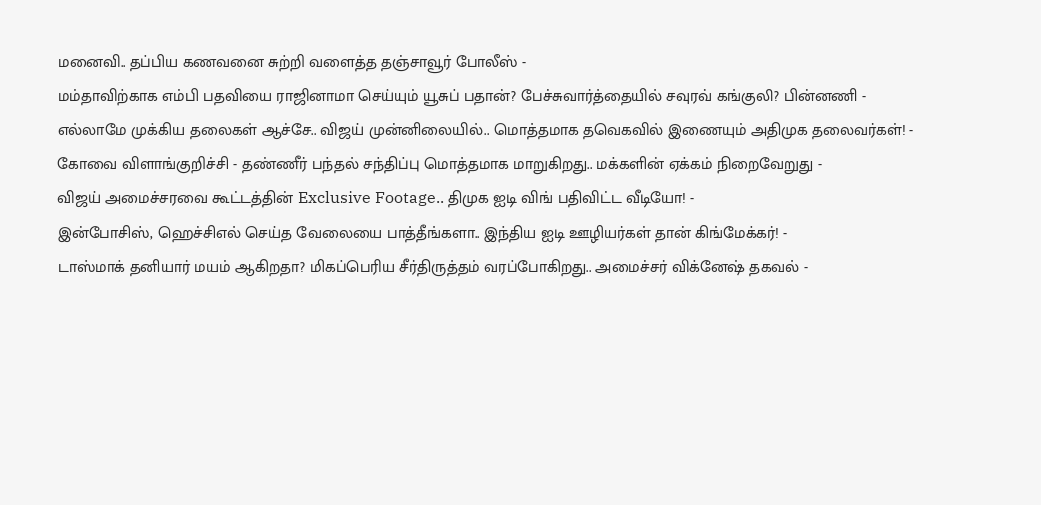மனைவி.. தப்பிய கணவனை சுற்றி வளைத்த தஞ்சாவூர் போலீஸ் -
மம்தாவிற்காக எம்பி பதவியை ராஜினாமா செய்யும் யூசுப் பதான்? பேச்சுவார்த்தையில் சவுரவ் கங்குலி? பின்னணி -
எல்லாமே முக்கிய தலைகள் ஆச்சே.. விஜய் முன்னிலையில்.. மொத்தமாக தவெகவில் இணையும் அதிமுக தலைவர்கள்! -
கோவை விளாங்குறிச்சி - தண்ணீர் பந்தல் சந்திப்பு மொத்தமாக மாறுகிறது.. மக்களின் ஏக்கம் நிறைவேறுது -
விஜய் அமைச்சரவை கூட்டத்தின் Exclusive Footage.. திமுக ஐடி விங் பதிவிட்ட வீடியோ! -
இன்போசிஸ், ஹெச்சிஎல் செய்த வேலையை பாத்தீங்களா.. இந்திய ஐடி ஊழியர்கள் தான் கிங்மேக்கர்! -
டாஸ்மாக் தனியார் மயம் ஆகிறதா? மிகப்பெரிய சீர்திருத்தம் வரப்போகிறது.. அமைச்சர் விக்னேஷ் தகவல் -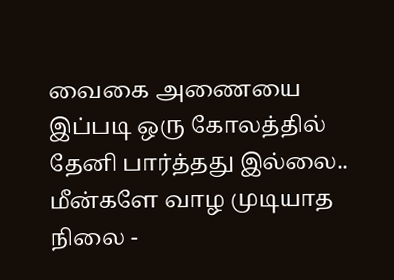வைகை அணையை இப்படி ஒரு கோலத்தில் தேனி பார்த்தது இல்லை.. மீன்களே வாழ முடியாத நிலை -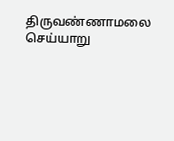திருவண்ணாமலை செய்யாறு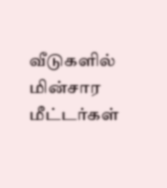வீடுகளில் மின்சார மீட்டர்கள்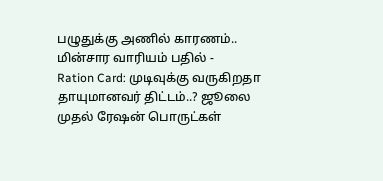பழுதுக்கு அணில் காரணம்.. மின்சார வாரியம் பதில் -
Ration Card: முடிவுக்கு வருகிறதா தாயுமானவர் திட்டம்..? ஜூலை முதல் ரேஷன் பொருட்கள்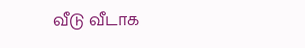வீடு வீடாக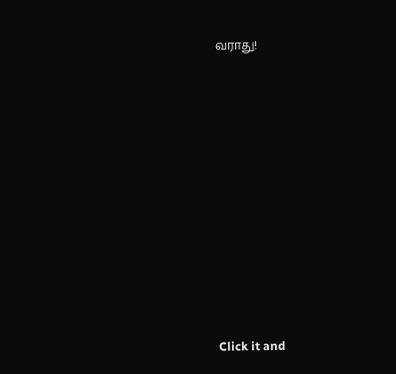வராது!












Click it and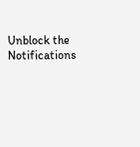Unblock the Notifications